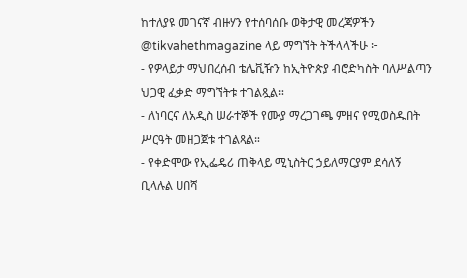ከተለያዩ መገናኛ ብዙሃን የተሰባሰቡ ወቅታዊ መረጃዎችን @tikvahethmagazine ላይ ማግኘት ትችላላችሁ ፦
- የዎላይታ ማህበረሰብ ቴሌቪዥን ከኢትዮጵያ ብሮድካስት ባለሥልጣን ህጋዊ ፈቃድ ማግኘትቱ ተገልጿል።
- ለነባርና ለአዲስ ሠራተኞች የሙያ ማረጋገጫ ምዘና የሚወስዱበት ሥርዓት መዘጋጀቱ ተገልጻል።
- የቀድሞው የኢፌዴሪ ጠቅላይ ሚኒስትር ኃይለማርያም ደሳለኝ ቢላሉል ሀበሻ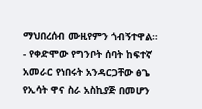ማህበረሰብ ሙዚየምን ጎብኝተዋል።
- የቀድሞው የግንቦት ሰባት ከፍተኛ አመራር የነበሩት አንዳርጋቸው ፅጌ የኢሳት ዋና ስራ አስኪያጅ በመሆን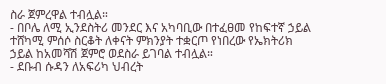ስራ ጀምረዋል ተብሏል።
- በቦሌ ለሚ ኢንደስትሪ መንደር እና አካባቢው በተፈፀመ የከፍተኛ ኃይል ተሸካሚ ምሰሶ ስርቆት ለቀናት ምክንያት ተቋርጦ የነበረው የኤክትሪክ ኃይል ከአመሻሽ ጀምሮ ወደስራ ይገባል ተብሏል።
- ደቡብ ሱዳን ለአፍሪካ ህብረት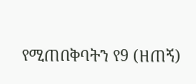የሚጠበቅባትን የ9 (ዘጠኝ)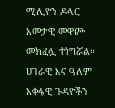ሚሊዮን ዶላር አመታዊ መዋጮ መክፈሏ ተነግሯል።
ሀገራዊ እና ዓለም አቀፋዊ ጉዳዮችን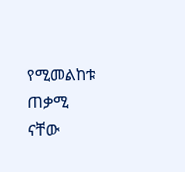የሚመልከቱ ጠቃሚ ናቸው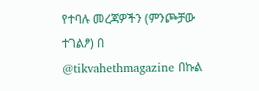የተባሉ መረጃዎችን (ምንጮቻው ተገልፆ) በ @tikvahethmagazine በኩል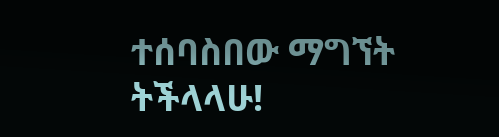ተሰባስበው ማግኘት ትችላላሁ!